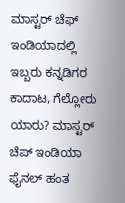ಮಾಸ್ಟರ್ ಚೆಫ್‌ ಇಂಡಿಯಾದಲ್ಲಿ ಇಬ್ಬರು ಕನ್ನಡಿಗರ ಕಾದಾಟ, ಗೆಲ್ಲೋರು ಯಾರು? ಮಾಸ್ಟರ್ ಚೆಪ್ ಇಂಡಿಯಾ ಫೈನಲ್ ಹಂತ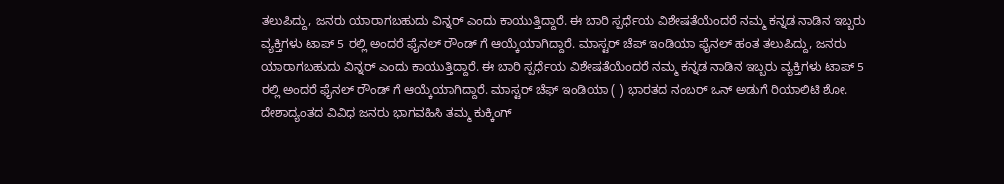ತಲುಪಿದ್ದು, ಜನರು ಯಾರಾಗಬಹುದು ವಿನ್ನರ್ ಎಂದು ಕಾಯುತ್ತಿದ್ದಾರೆ. ಈ ಬಾರಿ ಸ್ಪರ್ಧೆಯ ವಿಶೇಷತೆಯೆಂದರೆ ನಮ್ಮ ಕನ್ನಡ ನಾಡಿನ ಇಬ್ಬರು ವ್ಯಕ್ತಿಗಳು ಟಾಪ್ 5 ರಲ್ಲಿ ಅಂದರೆ ಫೈನಲ್ ರೌಂಡ್ ಗೆ ಆಯ್ಕೆಯಾಗಿದ್ದಾರೆ. ಮಾಸ್ಟರ್ ಚೆಪ್ ಇಂಡಿಯಾ ಫೈನಲ್ ಹಂತ ತಲುಪಿದ್ದು, ಜನರು ಯಾರಾಗಬಹುದು ವಿನ್ನರ್ ಎಂದು ಕಾಯುತ್ತಿದ್ದಾರೆ. ಈ ಬಾರಿ ಸ್ಪರ್ಧೆಯ ವಿಶೇಷತೆಯೆಂದರೆ ನಮ್ಮ ಕನ್ನಡ ನಾಡಿನ ಇಬ್ಬರು ವ್ಯಕ್ತಿಗಳು ಟಾಪ್ 5 ರಲ್ಲಿ ಅಂದರೆ ಫೈನಲ್ ರೌಂಡ್ ಗೆ ಆಯ್ಕೆಯಾಗಿದ್ದಾರೆ. ಮಾಸ್ಟರ್ ಚೆಫ್ ಇಂಡಿಯಾ ( ) ಭಾರತದ ನಂಬರ್ ಒನ್ ಅಡುಗೆ ರಿಯಾಲಿಟಿ ಶೋ. ದೇಶಾದ್ಯಂತದ ವಿವಿಧ ಜನರು ಭಾಗವಹಿಸಿ ತಮ್ಮ ಕುಕ್ಕಿಂಗ್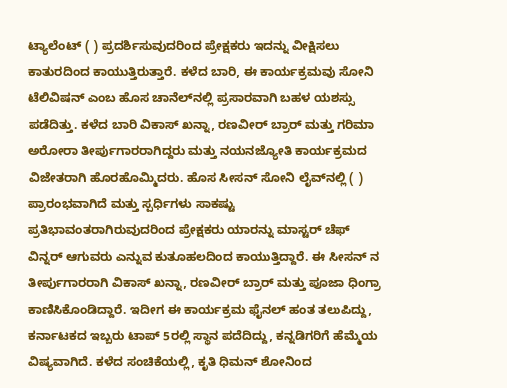ಟ್ಯಾಲೆಂಟ್ ( ) ಪ್ರದರ್ಶಿಸುವುದರಿಂದ ಪ್ರೇಕ್ಷಕರು ಇದನ್ನು ವೀಕ್ಷಿಸಲು ಕಾತುರದಿಂದ ಕಾಯುತ್ತಿರುತ್ತಾರೆ. ಕಳೆದ ಬಾರಿ, ಈ ಕಾರ್ಯಕ್ರಮವು ಸೋನಿ ಟೆಲಿವಿಷನ್ ಎಂಬ ಹೊಸ ಚಾನೆಲ್‌ನಲ್ಲಿ ಪ್ರಸಾರವಾಗಿ ಬಹಳ ಯಶಸ್ಸು ಪಡೆದಿತ್ತು. ಕಳೆದ ಬಾರಿ ವಿಕಾಸ್ ಖನ್ನಾ, ರಣವೀರ್ ಬ್ರಾರ್ ಮತ್ತು ಗರಿಮಾ ಅರೋರಾ ತೀರ್ಪುಗಾರರಾಗಿದ್ದರು ಮತ್ತು ನಯನಜ್ಯೋತಿ ಕಾರ್ಯಕ್ರಮದ ವಿಜೇತರಾಗಿ ಹೊರಹೊಮ್ಮಿದರು. ಹೊಸ ಸೀಸನ್ ಸೋನಿ ಲೈವ್‌ನಲ್ಲಿ ( ) ಪ್ರಾರಂಭವಾಗಿದೆ ಮತ್ತು ಸ್ಪರ್ಧಿಗಳು ಸಾಕಷ್ಟು ಪ್ರತಿಭಾವಂತರಾಗಿರುವುದರಿಂದ ಪ್ರೇಕ್ಷಕರು ಯಾರನ್ನು ಮಾಸ್ಟರ್ ಚೆಫ್ ವಿನ್ನರ್ ಆಗುವರು ಎನ್ನುವ ಕುತೂಹಲದಿಂದ ಕಾಯುತ್ತಿದ್ದಾರೆ. ಈ ಸೀಸನ್ ನ ತೀರ್ಪುಗಾರರಾಗಿ ವಿಕಾಸ್ ಖನ್ನಾ, ರಣವೀರ್ ಬ್ರಾರ್ ಮತ್ತು ಪೂಜಾ ಧಿಂಗ್ರಾ ಕಾಣಿಸಿಕೊಂಡಿದ್ದಾರೆ. ಇದೀಗ ಈ ಕಾರ್ಯಕ್ರಮ ಫೈನಲ್ ಹಂತ ತಲುಪಿದ್ದು, ಕರ್ನಾಟಕದ ಇಬ್ಬರು ಟಾಪ್ 5ರಲ್ಲಿ ಸ್ಥಾನ ಪದೆದಿದ್ದು, ಕನ್ನಡಿಗರಿಗೆ ಹೆಮ್ಮೆಯ ವಿಷ್ಯವಾಗಿದೆ. ಕಳೆದ ಸಂಚಿಕೆಯಲ್ಲಿ, ಕೃತಿ ಧಿಮನ್ ಶೋನಿಂದ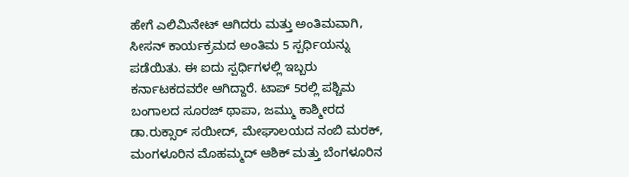ಹೇಗೆ ಎಲಿಮಿನೇಟ್ ಆಗಿದರು ಮತ್ತು ಅಂತಿಮವಾಗಿ, ಸೀಸನ್ ಕಾರ್ಯಕ್ರಮದ ಅಂತಿಮ 5 ಸ್ಪರ್ಧಿಯನ್ನು ಪಡೆಯಿತು. ಈ ಐದು ಸ್ಪರ್ಧಿಗಳಲ್ಲಿ ಇಬ್ಬರು ಕರ್ನಾಟಕದವರೇ ಆಗಿದ್ದಾರೆ. ಟಾಪ್ 5ರಲ್ಲಿ ಪಶ್ಚಿಮ ಬಂಗಾಲದ ಸೂರಜ್ ಥಾಪಾ, ಜಮ್ಮು ಕಾಶ್ಮೀರದ ಡಾ.ರುಕ್ಸಾರ್ ಸಯೀದ್, ಮೇಘಾಲಯದ ನಂಬಿ ಮರಕ್, ಮಂಗಳೂರಿನ ಮೊಹಮ್ಮದ್ ಆಶಿಕ್ ಮತ್ತು ಬೆಂಗಳೂರಿನ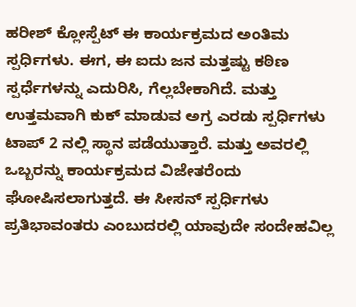ಹರೀಶ್ ಕ್ಲೋಸ್ಪೆಟ್ ಈ ಕಾರ್ಯಕ್ರಮದ ಅಂತಿಮ ಸ್ಪರ್ಧಿಗಳು. ಈಗ, ಈ ಐದು ಜನ ಮತ್ತಷ್ಟು ಕಠಿಣ ಸ್ಪರ್ಧೆಗಳನ್ನು ಎದುರಿಸಿ, ಗೆಲ್ಲಬೇಕಾಗಿದೆ. ಮತ್ತು ಉತ್ತಮವಾಗಿ ಕುಕ್ ಮಾಡುವ ಅಗ್ರ ಎರಡು ಸ್ಪರ್ಧಿಗಳು ಟಾಪ್ 2 ನಲ್ಲಿ ಸ್ಥಾನ ಪಡೆಯುತ್ತಾರೆ. ಮತ್ತು ಅವರಲ್ಲಿ ಒಬ್ಬರನ್ನು ಕಾರ್ಯಕ್ರಮದ ವಿಜೇತರೆಂದು ಘೋಷಿಸಲಾಗುತ್ತದೆ. ಈ ಸೀಸನ್ ಸ್ಪರ್ಧಿಗಳು ಪ್ರತಿಭಾವಂತರು ಎಂಬುದರಲ್ಲಿ ಯಾವುದೇ ಸಂದೇಹವಿಲ್ಲ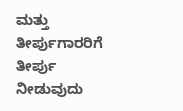ಮತ್ತು ತೀರ್ಪುಗಾರರಿಗೆ ತೀರ್ಪು ನೀಡುವುದು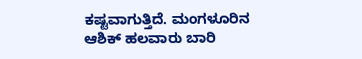ಕಷ್ಟವಾಗುತ್ತಿದೆ. ಮಂಗಳೂರಿನ ಆಶಿಕ್ ಹಲವಾರು ಬಾರಿ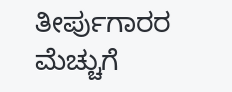ತೀರ್ಪುಗಾರರ ಮೆಚ್ಚುಗೆ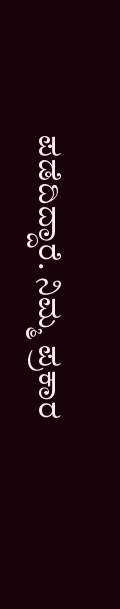ಪಡೆದಿದ್ದಾರೆ. ನಿಮ್ಮ ಪ್ರಕಾರ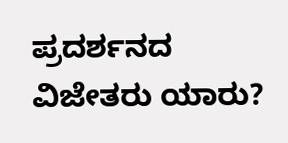ಪ್ರದರ್ಶನದ ವಿಜೇತರು ಯಾರು?